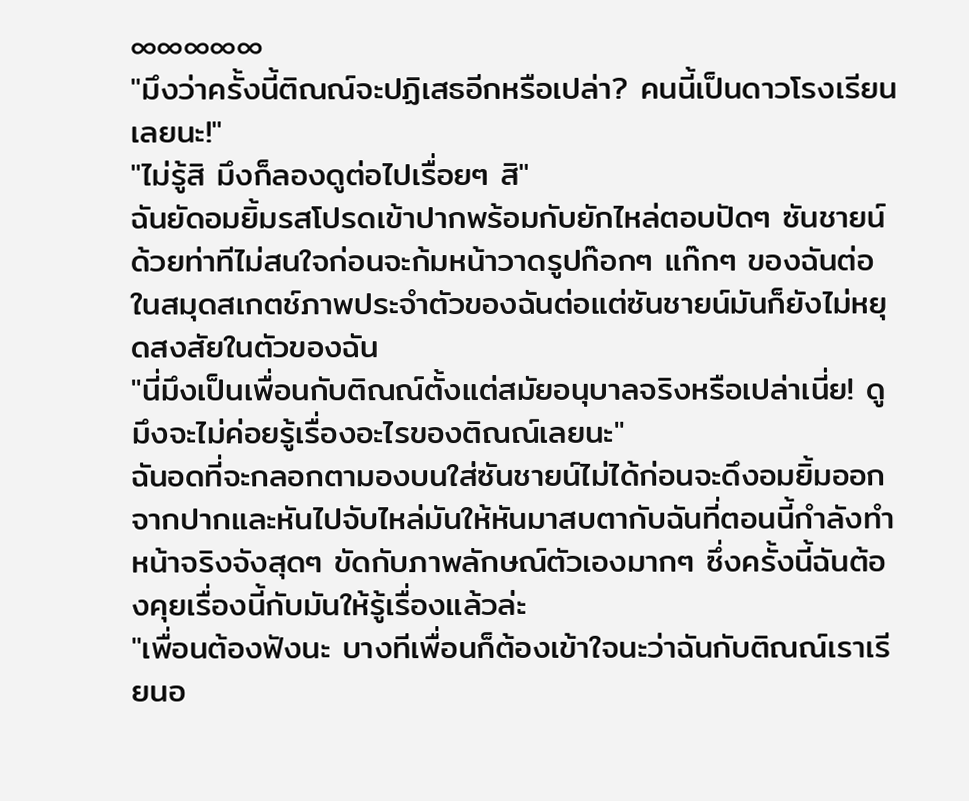∞∞∞∞∞
"มึงว่าครั้งนี้ติณณ์จะปฏิเสธอีกหรือเปล่า? คนนี้เป็นดาวโรงเรียนเลยนะ!"
"ไม่รู้สิ มึงก็ลองดูต่อไปเรื่อยๆ สิ"
ฉันยัดอมยิ้มรสโปรดเข้าปากพร้อมกับยักไหล่ตอบปัดๆ ซันชายน์ด้วยท่าทีไม่สนใจก่อนจะก้มหน้าวาดรูปก๊อกๆ แก๊กๆ ของฉันต่อในสมุดสเกตช์ภาพประจำตัวของฉันต่อแต่ซันชายน์มันก็ยังไม่หยุดสงสัยในตัวของฉัน
"นี่มึงเป็นเพื่อนกับติณณ์ตั้งแต่สมัยอนุบาลจริงหรือเปล่าเนี่ย! ดูมึงจะไม่ค่อยรู้เรื่องอะไรของติณณ์เลยนะ"
ฉันอดที่จะกลอกตามองบนใส่ซันชายน์ไม่ได้ก่อนจะดึงอมยิ้มออกจากปากและหันไปจับไหล่มันให้หันมาสบตากับฉันที่ตอนนี้กำลังทำหน้าจริงจังสุดๆ ขัดกับภาพลักษณ์ตัวเองมากๆ ซึ่งครั้งนี้ฉันต้องคุยเรื่องนี้กับมันให้รู้เรื่องแล้วล่ะ
"เพื่อนต้องฟังนะ บางทีเพื่อนก็ต้องเข้าใจนะว่าฉันกับติณณ์เราเรียนอ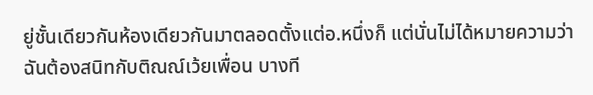ยู่ชั้นเดียวกันห้องเดียวกันมาตลอดตั้งแต่อ.หนึ่งก็ แต่นั่นไม่ได้หมายความว่าฉันต้องสนิทกับติณณ์เว้ยเพื่อน บางที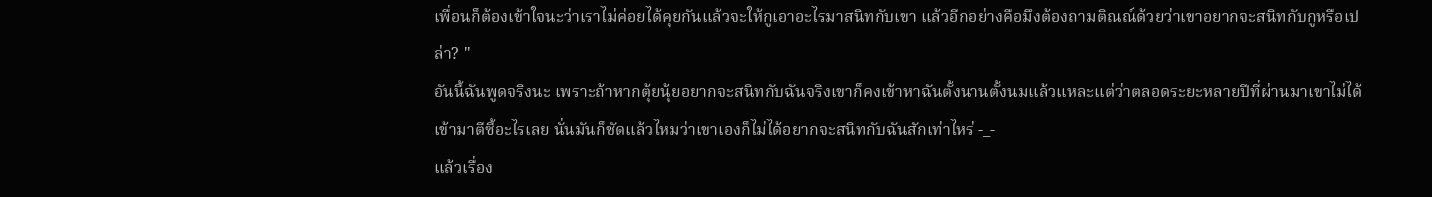เพื่อนก็ต้องเข้าใจนะว่าเราไม่ค่อยได้คุยกันแล้วจะให้กูเอาอะไรมาสนิทกับเขา แล้วอีกอย่างคือมึงต้องถามติณณ์ด้วยว่าเขาอยากจะสนิทกับกูหรือเปล่า? "
อันนี้ฉันพูดจริงนะ เพราะถ้าหากตุ้ยนุ้ยอยากจะสนิทกับฉันจริงเขาก็คงเข้าหาฉันตั้งนานตั้งนมแล้วแหละแต่ว่าตลอดระยะหลายปีที่ผ่านมาเขาไม่ได้เข้ามาตีซี้อะไรเลย นั่นมันก็ชัดแล้วไหมว่าเขาเองก็ไม่ได้อยากจะสนิทกับฉันสักเท่าไหร่ -_-
แล้วเรื่อง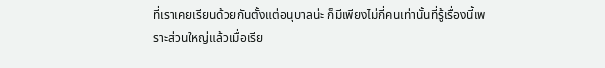ที่เราเคยเรียนด้วยกันตั้งแต่อนุบาลน่ะ ก็มีเพียงไม่กี่คนเท่านั้นที่รู้เรื่องนี้เพราะส่วนใหญ่แล้วเมื่อเรีย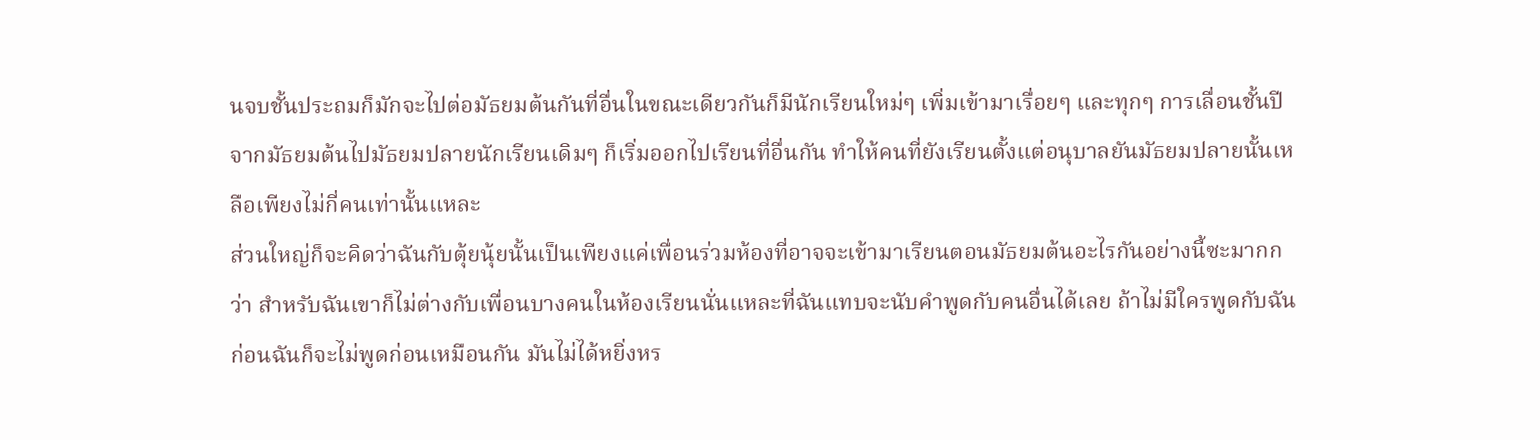นจบชั้นประถมก็มักจะไปต่อมัธยมต้นกันที่อื่นในขณะเดียวกันก็มีนักเรียนใหม่ๆ เพิ่มเข้ามาเรื่อยๆ และทุกๆ การเลื่อนชั้นปีจากมัธยมต้นไปมัธยมปลายนักเรียนเดิมๆ ก็เริ่มออกไปเรียนที่อื่นกัน ทำให้คนที่ยังเรียนตั้งแต่อนุบาลยันมัธยมปลายนั้นเหลือเพียงไม่กี่คนเท่านั้นแหละ
ส่วนใหญ่ก็จะคิดว่าฉันกับตุ้ยนุ้ยนั้นเป็นเพียงแค่เพื่อนร่วมห้องที่อาจจะเข้ามาเรียนตอนมัธยมต้นอะไรกันอย่างนี้ซะมากกว่า สำหรับฉันเขาก็ไม่ต่างกับเพื่อนบางคนในห้องเรียนนั่นแหละที่ฉันแทบจะนับคำพูดกับคนอื่นได้เลย ถ้าไม่มีใครพูดกับฉันก่อนฉันก็จะไม่พูดก่อนเหมือนกัน มันไม่ได้หยิ่งหร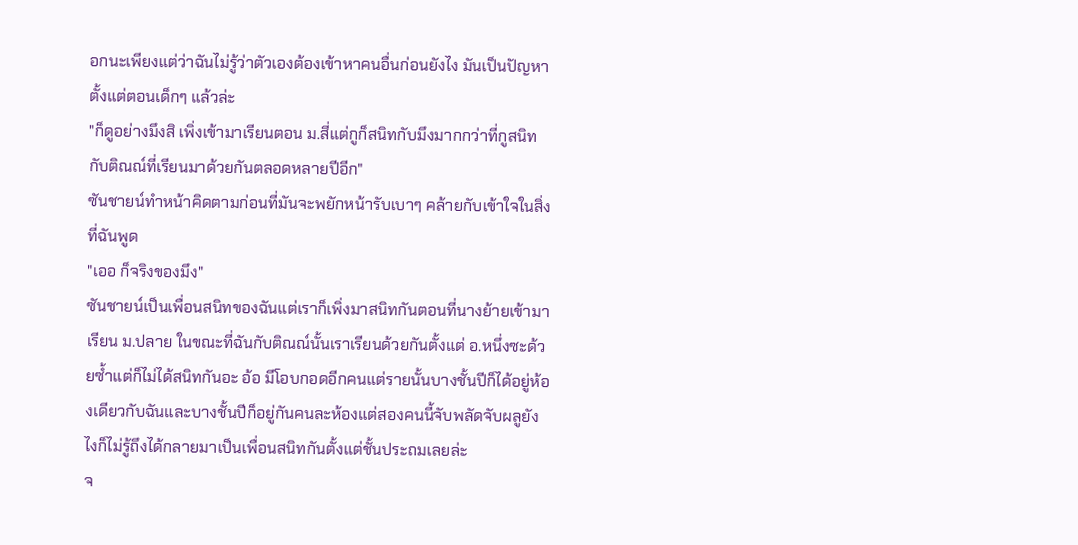อกนะเพียงแต่ว่าฉันไม่รู้ว่าตัวเองต้องเข้าหาคนอื่นก่อนยังไง มันเป็นปัญหาตั้งแต่ตอนเด็กๆ แล้วล่ะ
"ก็ดูอย่างมึงสิ เพิ่งเข้ามาเรียนตอน ม.สี่แต่กูก็สนิทกับมึงมากกว่าที่กูสนิทกับติณณ์ที่เรียนมาด้วยกันตลอดหลายปีอีก"
ซันชายน์ทำหน้าคิดตามก่อนที่มันจะพยักหน้ารับเบาๆ คล้ายกับเข้าใจในสิ่งที่ฉันพูด
"เออ ก็จริงของมึง"
ซันชายน์เป็นเพื่อนสนิทของฉันแต่เราก็เพิ่งมาสนิทกันตอนที่นางย้ายเข้ามาเรียน ม.ปลาย ในขณะที่ฉันกับติณณ์นั้นเราเรียนด้วยกันตั้งแต่ อ.หนึ่งซะด้วยซ้ำแต่ก็ไม่ได้สนิทกันอะ อ้อ มีโอบกอดอีกคนแต่รายนั้นบางชั้นปีก็ได้อยู่ห้องเดียวกับฉันและบางชั้นปีก็อยู่กันคนละห้องแต่สองคนนี้จับพลัดจับผลูยังไงก็ไม่รู้ถึงได้กลายมาเป็นเพื่อนสนิทกันตั้งแต่ชั้นประถมเลยล่ะ
จ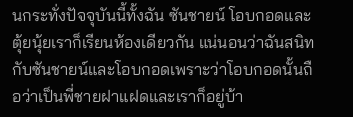นกระทั่งปัจจุบันนี้ทั้งฉัน ซันชายน์ โอบกอดและตุ้ยนุ้ยเราก็เรียนห้องเดียวกัน แน่นอนว่าฉันสนิทกับซันชายน์และโอบกอดเพราะว่าโอบกอดนั้นถือว่าเป็นพี่ชายฝาแฝดและเราก็อยู่บ้า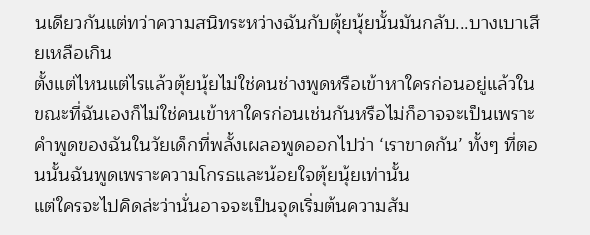นเดียวกันแต่ทว่าความสนิทระหว่างฉันกับตุ้ยนุ้ยนั้นมันกลับ...บางเบาเสียเหลือเกิน
ตั้งแต่ไหนแต่ไรแล้วตุ้ยนุ้ยไม่ใช่คนช่างพูดหรือเข้าหาใครก่อนอยู่แล้วในขณะที่ฉันเองก็ไม่ใช่คนเข้าหาใครก่อนเช่นกันหรือไม่ก็อาจจะเป็นเพราะคำพูดของฉันในวัยเด็กที่พลั้งเผลอพูดออกไปว่า ‘เราขาดกัน’ ทั้งๆ ที่ตอนนั้นฉันพูดเพราะความโกรธและน้อยใจตุ้ยนุ้ยเท่านั้น
แต่ใครจะไปคิดล่ะว่านั่นอาจจะเป็นจุดเริ่มต้นความสัม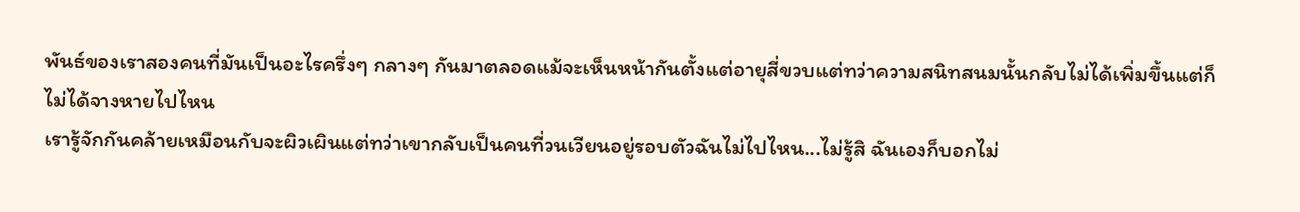พันธ์ของเราสองคนที่มันเป็นอะไรครึ่งๆ กลางๆ กันมาตลอดแม้จะเห็นหน้ากันตั้งแต่อายุสี่ขวบแต่ทว่าความสนิทสนมนั้นกลับไม่ได้เพิ่มขึ้นแต่ก็ไม่ได้จางหายไปไหน
เรารู้จักกันคล้ายเหมือนกับจะผิวเผินแต่ทว่าเขากลับเป็นคนที่วนเวียนอยู่รอบตัวฉันไม่ไปไหน...ไม่รู้สิ ฉันเองก็บอกไม่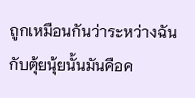ถูกเหมือนกันว่าระหว่างฉันกับตุ้ยนุ้ยนั้นมันคือค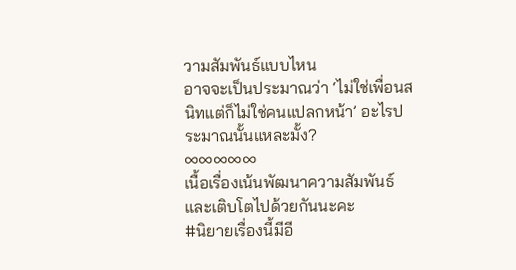วามสัมพันธ์แบบไหน
อาจจะเป็นประมาณว่า ‘ไม่ใช่เพื่อนสนิทแต่ก็ไม่ใช่คนแปลกหน้า’ อะไรประมาณนั้นแหละมั้ง?
∞∞∞∞∞
เนื้อเรื่องเน้นพัฒนาความสัมพันธ์และเติบโตไปด้วยกันนะคะ
#นิยายเรื่องนี้มีอี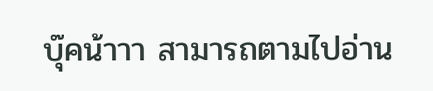บุ๊คน้าาา สามารถตามไปอ่าน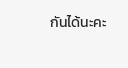กันได้นะคะ